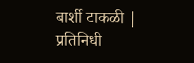बार्शी टाकळी | प्रतिनिधी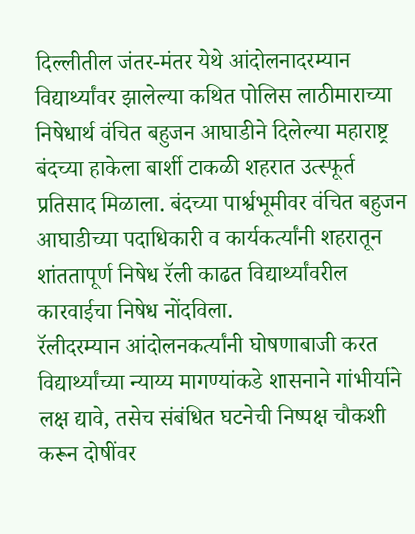दिल्लीतील जंतर-मंतर येथे आंदोलनादरम्यान विद्यार्थ्यांवर झालेल्या कथित पोलिस लाठीमाराच्या निषेधार्थ वंचित बहुजन आघाडीने दिलेल्या महाराष्ट्र बंदच्या हाकेला बार्शी टाकळी शहरात उत्स्फूर्त प्रतिसाद मिळाला. बंदच्या पार्श्वभूमीवर वंचित बहुजन आघाडीच्या पदाधिकारी व कार्यकर्त्यांनी शहरातून शांततापूर्ण निषेध रॅली काढत विद्यार्थ्यांवरील कारवाईचा निषेध नोंदविला.
रॅलीदरम्यान आंदोलनकर्त्यांनी घोषणाबाजी करत विद्यार्थ्यांच्या न्याय्य मागण्यांकडे शासनाने गांभीर्याने लक्ष द्यावे, तसेच संबंधित घटनेची निष्पक्ष चौकशी करून दोषींवर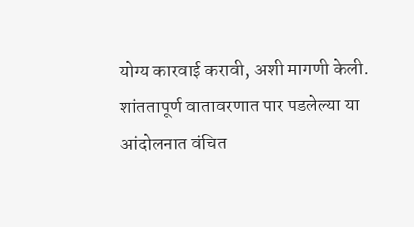योग्य कारवाई करावी, अशी मागणी केली.
शांततापूर्ण वातावरणात पार पडलेल्या या आंदोलनात वंचित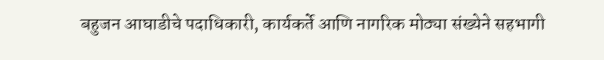बहुजन आघाडीचे पदाधिकारी, कार्यकर्ते आणि नागरिक मोठ्या संख्येने सहभागी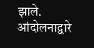झाले. आंदोलनाद्वारे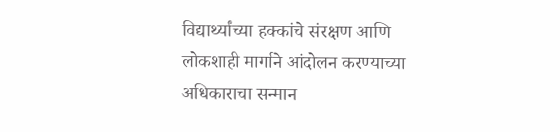विद्यार्थ्यांच्या हक्कांचे संरक्षण आणि लोकशाही मार्गाने आंदोलन करण्याच्या अधिकाराचा सन्मान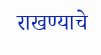राखण्याचे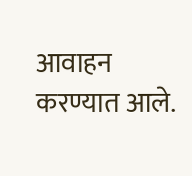आवाहन करण्यात आले.